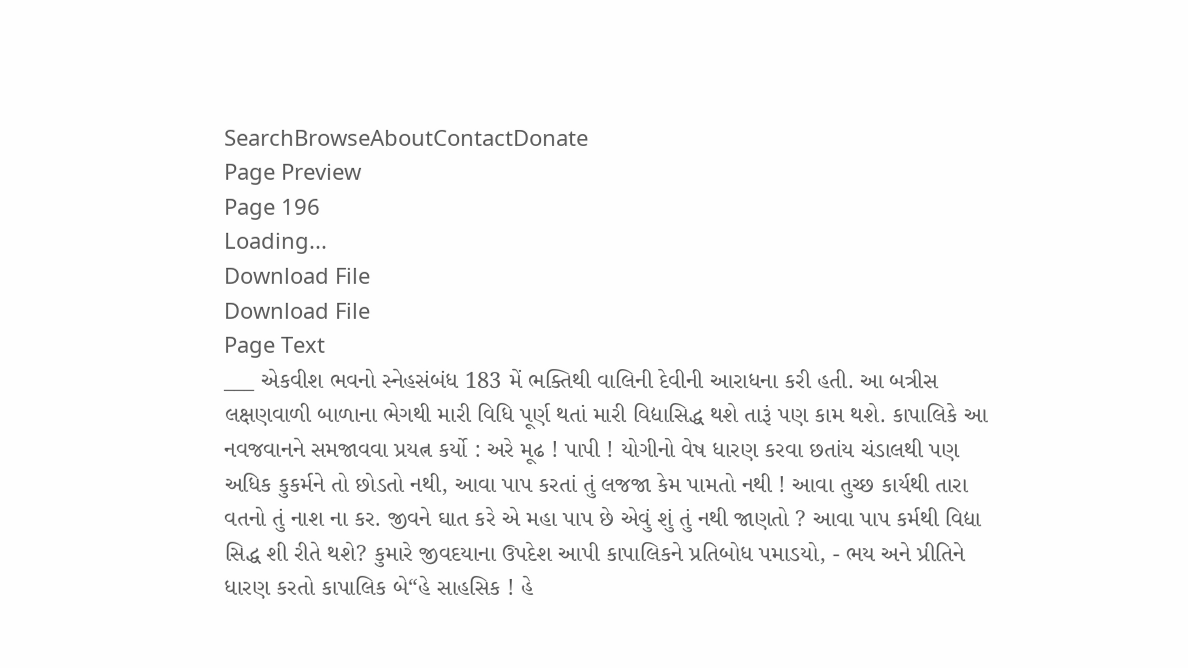SearchBrowseAboutContactDonate
Page Preview
Page 196
Loading...
Download File
Download File
Page Text
___ એકવીશ ભવનો સ્નેહસંબંધ 183 મેં ભક્તિથી વાલિની દેવીની આરાધના કરી હતી. આ બત્રીસ લક્ષણવાળી બાળાના ભેગથી મારી વિધિ પૂર્ણ થતાં મારી વિદ્યાસિદ્ધ થશે તારૂં પણ કામ થશે. કાપાલિકે આ નવજવાનને સમજાવવા પ્રયત્ન કર્યો : અરે મૂઢ ! પાપી ! યોગીનો વેષ ધારણ કરવા છતાંય ચંડાલથી પણ અધિક કુકર્મને તો છોડતો નથી, આવા પાપ કરતાં તું લજજા કેમ પામતો નથી ! આવા તુચ્છ કાર્યથી તારા વતનો તું નાશ ના કર. જીવને ઘાત કરે એ મહા પાપ છે એવું શું તું નથી જાણતો ? આવા પાપ કર્મથી વિદ્યા સિદ્ધ શી રીતે થશે? કુમારે જીવદયાના ઉપદેશ આપી કાપાલિકને પ્રતિબોધ પમાડયો, - ભય અને પ્રીતિને ધારણ કરતો કાપાલિક બે“હે સાહસિક ! હે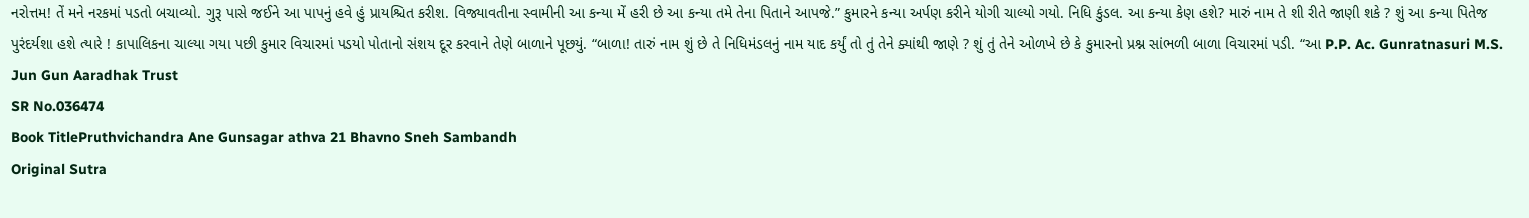નરોત્તમ! તેં મને નરકમાં પડતો બચાવ્યો. ગુરૂ પાસે જઈને આ પાપનું હવે હું પ્રાયશ્ચિત કરીશ. વિજ્યાવતીના સ્વામીની આ કન્યા મેં હરી છે આ કન્યા તમે તેના પિતાને આપજે.” કુમારને કન્યા અર્પણ કરીને યોગી ચાલ્યો ગયો. નિધિ કુંડલ. આ કન્યા કેણ હશે? મારું નામ તે શી રીતે જાણી શકે ? શું આ કન્યા પિતેજ પુરંદર્યશા હશે ત્યારે ! કાપાલિકના ચાલ્યા ગયા પછી કુમાર વિચારમાં પડયો પોતાનો સંશય દૂર કરવાને તેણે બાળાને પૂછયું. “બાળા! તારું નામ શું છે તે નિધિમંડલનું નામ યાદ કર્યું તો તું તેને ક્યાંથી જાણે ? શું તું તેને ઓળખે છે કે કુમારનો પ્રશ્ન સાંભળી બાળા વિચારમાં પડી. “આ P.P. Ac. Gunratnasuri M.S. Jun Gun Aaradhak Trust
SR No.036474
Book TitlePruthvichandra Ane Gunsagar athva 21 Bhavno Sneh Sambandh
Original Sutra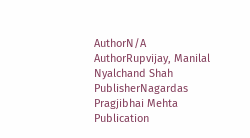AuthorN/A
AuthorRupvijay, Manilal Nyalchand Shah
PublisherNagardas Pragjibhai Mehta
Publication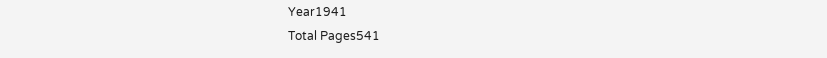Year1941
Total Pages541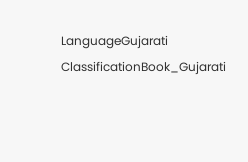LanguageGujarati
ClassificationBook_Gujarati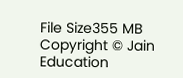File Size355 MB
Copyright © Jain Education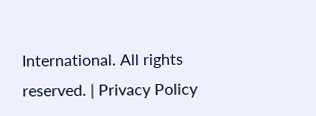International. All rights reserved. | Privacy Policy